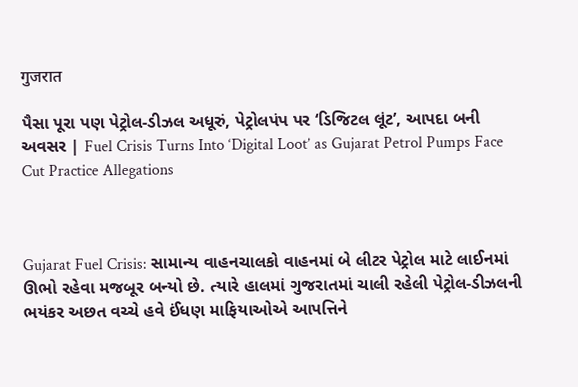गुजरात

પૈસા પૂરા પણ પેટ્રોલ-ડીઝલ અધૂરું, પેટ્રોલપંપ પર ‘ડિજિટલ લૂંટ’, આપદા બની અવસર | Fuel Crisis Turns Into ‘Digital Loot’ as Gujarat Petrol Pumps Face Cut Practice Allegations



Gujarat Fuel Crisis: સામાન્ય વાહનચાલકો વાહનમાં બે લીટર પેટ્રોલ માટે લાઈનમાં ઊભો રહેવા મજબૂર બન્યો છે. ત્યારે હાલમાં ગુજરાતમાં ચાલી રહેલી પેટ્રોલ-ડીઝલની ભયંકર અછત વચ્ચે હવે ઈંધણ માફિયાઓએ આપત્તિને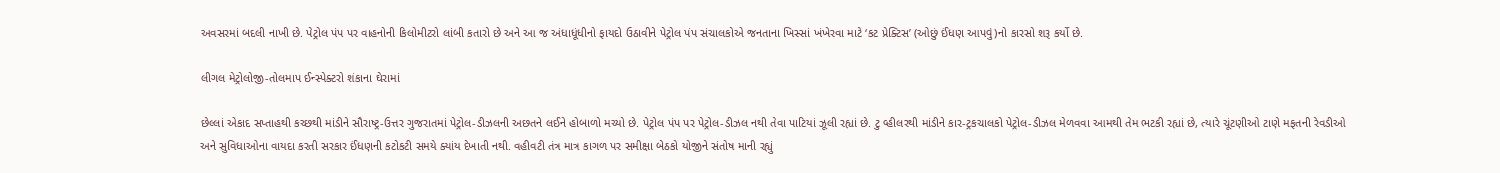અવસરમાં બદલી નાખી છે. પેટ્રોલ પંપ પર વાહનોની કિલોમીટરો લાંબી કતારો છે અને આ જ અંધાધૂંધીનો ફાયદો ઉઠાવીને પેટ્રોલ પંપ સંચાલકોએ જનતાના ખિસ્સાં ખંખેરવા માટે ‘કટ પ્રેક્ટિસ’ (ઓછું ઈંધણ આપવું)નો કારસો શરૂ કર્યો છે.

લીગલ મેટ્રોલોજી-તોલમાપ ઈન્સ્પેક્ટરો શંકાના ઘેરામાં

છેલ્લાં એકાદ સપ્તાહથી કચ્છથી માંડીને સૌરાષ્ટ્ર-ઉત્તર ગુજરાતમાં પેટ્રોલ-ડીઝલની અછતને લઈને હોબાળો મચ્યો છે. પેટ્રોલ પંપ પર પેટ્રોલ-ડીઝલ નથી તેવા પાટિયાં ઝૂલી રહ્યાં છે. ટુ વ્હીલરથી માંડીને કાર-ટ્રકચાલકો પેટ્રોલ-ડીઝલ મેળવવા આમથી તેમ ભટકી રહ્યાં છે, ત્યારે ચૂંટણીઓ ટાણે મફતની રેવડીઓ અને સુવિધાઓના વાયદા કરતી સરકાર ઈંધણની કટોકટી સમયે ક્યાંય દેખાતી નથી. વહીવટી તંત્ર માત્ર કાગળ પર સમીક્ષા બેઠકો યોજીને સંતોષ માની રહ્યું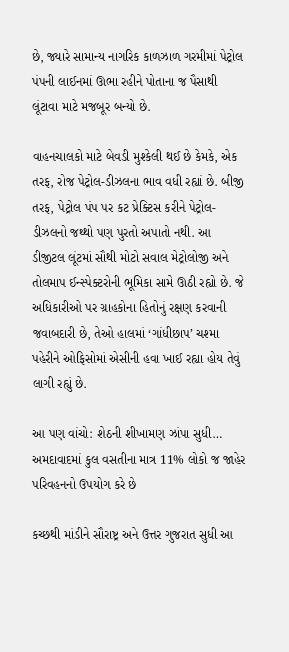છે, જ્યારે સામાન્ય નાગરિક કાળઝાળ ગરમીમાં પેટ્રોલ પંપની લાઈનમાં ઊભા રહીને પોતાના જ પૈસાથી લૂંટાવા માટે મજબૂર બન્યો છે.

વાહનચાલકો માટે બેવડી મુશ્કેલી થઈ છે કેમકે, એક તરફ, રોજ પેટ્રોલ-ડીઝલના ભાવ વધી રહ્યાં છે. બીજી તરફ, પેટ્રોલ પંપ પર કટ પ્રેક્ટિસ કરીને પેટ્રોલ-ડીઝલનો જથ્થો પણ પુરતો અપાતો નથી. આ ડીજીટલ લૂંટમાં સૌથી મોટો સવાલ મેટ્રોલોજી અને તોલમાપ ઈન્સ્પેક્ટરોની ભૂમિકા સામે ઊઠી રહ્યો છે. જે અધિકારીઓ પર ગ્રાહકોના હિતોનું રક્ષણ કરવાની જવાબદારી છે, તેઓ હાલમાં ‘ગાંધીછાપ’ ચશ્મા પહેરીને ઓફિસોમાં એસીની હવા ખાઈ રહ્યા હોય તેવું લાગી રહ્યું છે.

આ પણ વાંચો: શેઠની શીખામણ ઝાંપા સુધી… અમદાવાદમાં કુલ વસતીના માત્ર 11% લોકો જ જાહેર પરિવહનનો ઉપયોગ કરે છે

કચ્છથી માંડીને સૌરાષ્ટ્ર અને ઉત્તર ગુજરાત સુધી આ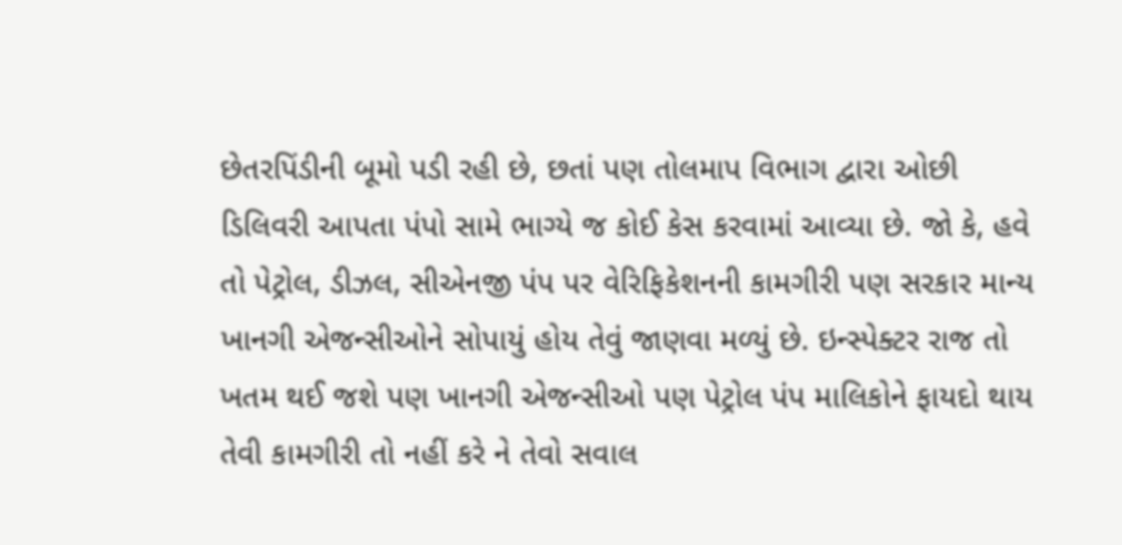છેતરપિંડીની બૂમો પડી રહી છે, છતાં પણ તોલમાપ વિભાગ દ્વારા ઓછી ડિલિવરી આપતા પંપો સામે ભાગ્યે જ કોઈ કેસ કરવામાં આવ્યા છે. જો કે, હવે તો પેટ્રોલ, ડીઝલ, સીએનજી પંપ પર વેરિફિકેશનની કામગીરી પણ સરકાર માન્ય ખાનગી એજન્સીઓને સોપાયું હોય તેવું જાણવા મળ્યું છે. ઇન્સ્પેક્ટર રાજ તો ખતમ થઈ જશે પણ ખાનગી એજન્સીઓ પણ પેટ્રોલ પંપ માલિકોને ફાયદો થાય તેવી કામગીરી તો નહીં કરે ને તેવો સવાલ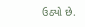ઉઠ્યો છે.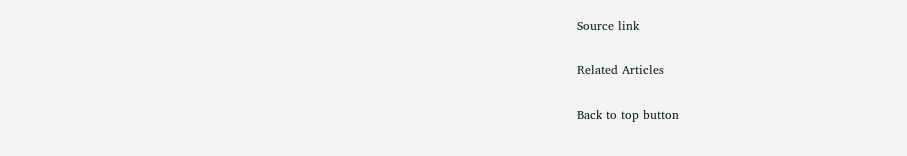Source link

Related Articles

Back to top button